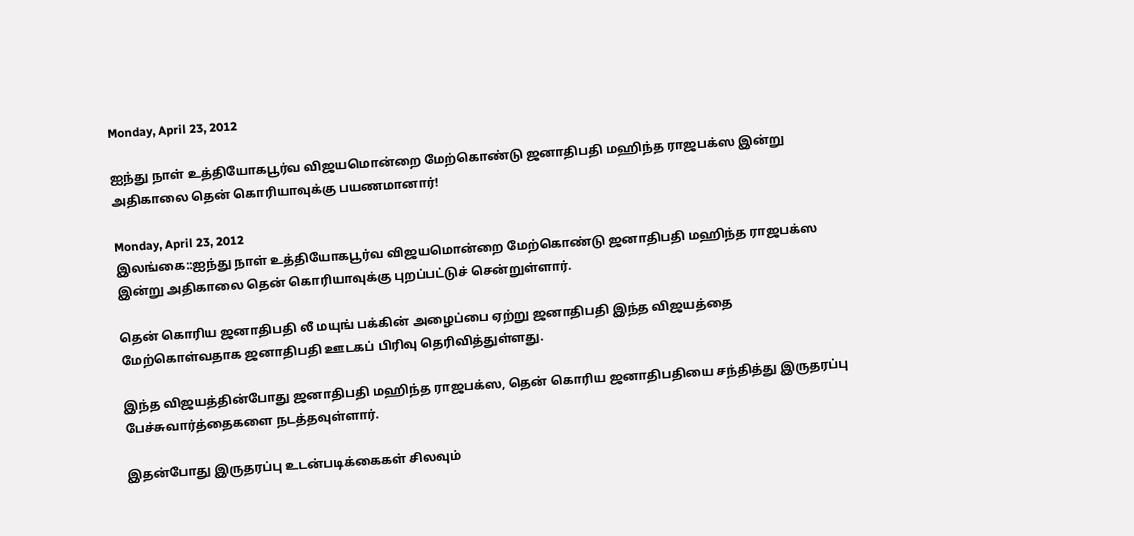Monday, April 23, 2012

ஐந்து நாள் உத்தியோகபூர்வ விஜயமொன்றை மேற்கொண்டு ஜனாதிபதி மஹிந்த ராஜபக்ஸ இன்று அதிகாலை தென் கொரியாவுக்கு பயணமானார்!

Monday, April 23, 2012
இலங்கை::ஐந்து நாள் உத்தியோகபூர்வ விஜயமொன்றை மேற்கொண்டு ஜனாதிபதி மஹிந்த ராஜபக்ஸ இன்று அதிகாலை தென் கொரியாவுக்கு புறப்பட்டுச் சென்றுள்ளார்.

தென் கொரிய ஜனாதிபதி லீ மயுங் பக்கின் அழைப்பை ஏற்று ஜனாதிபதி இந்த விஜயத்தை மேற்கொள்வதாக ஜனாதிபதி ஊடகப் பிரிவு தெரிவித்துள்ளது.

இந்த விஜயத்தின்போது ஜனாதிபதி மஹிந்த ராஜபக்ஸ, தென் கொரிய ஜனாதிபதியை சந்தித்து இருதரப்பு பேச்சுவார்த்தைகளை நடத்தவுள்ளார்.

இதன்போது இருதரப்பு உடன்படிக்கைகள் சிலவும்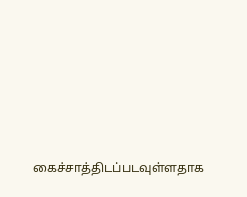கைச்சாத்திடப்படவுள்ளதாக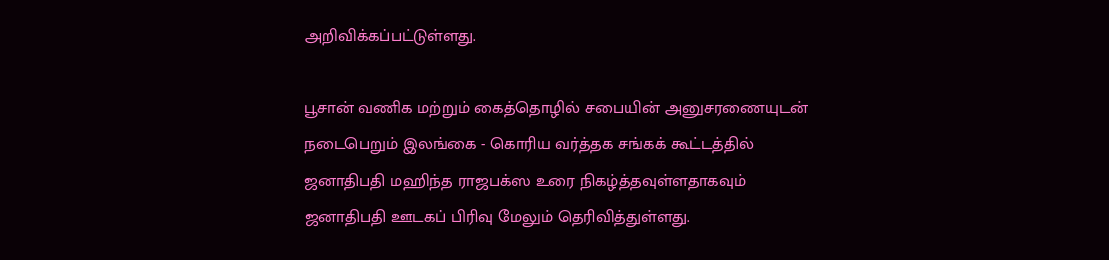அறிவிக்கப்பட்டுள்ளது.

பூசான் வணிக மற்றும் கைத்தொழில் சபையின் அனுசரணையுடன் நடைபெறும் இலங்கை - கொரிய வர்த்தக சங்கக் கூட்டத்தில் ஜனாதிபதி மஹிந்த ராஜபக்ஸ உரை நிகழ்த்தவுள்ளதாகவும் ஜனாதிபதி ஊடகப் பிரிவு மேலும் தெரிவித்துள்ளது.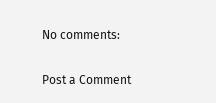No comments:

Post a Comment